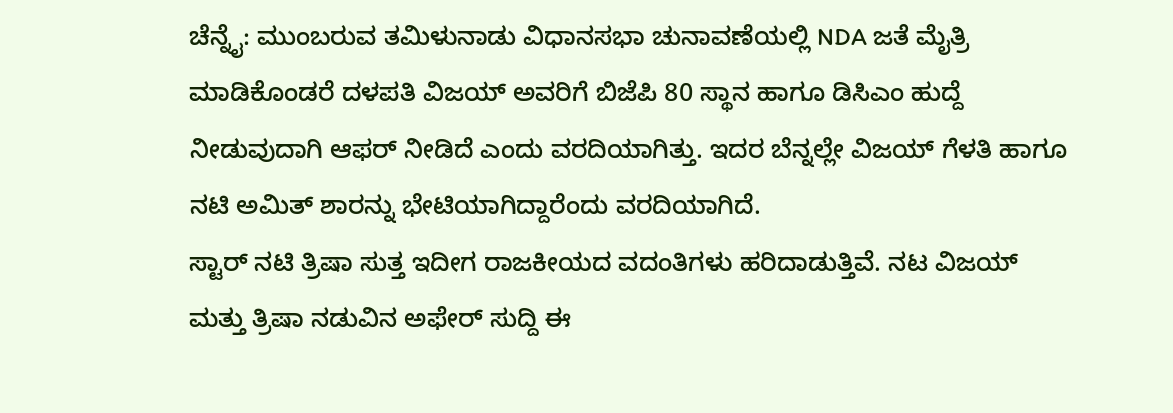ಚೆನ್ನೈ: ಮುಂಬರುವ ತಮಿಳುನಾಡು ವಿಧಾನಸಭಾ ಚುನಾವಣೆಯಲ್ಲಿ NDA ಜತೆ ಮೈತ್ರಿ ಮಾಡಿಕೊಂಡರೆ ದಳಪತಿ ವಿಜಯ್ ಅವರಿಗೆ ಬಿಜೆಪಿ 80 ಸ್ಥಾನ ಹಾಗೂ ಡಿಸಿಎಂ ಹುದ್ದೆ ನೀಡುವುದಾಗಿ ಆಫರ್ ನೀಡಿದೆ ಎಂದು ವರದಿಯಾಗಿತ್ತು. ಇದರ ಬೆನ್ನಲ್ಲೇ ವಿಜಯ್ ಗೆಳತಿ ಹಾಗೂ ನಟಿ ಅಮಿತ್ ಶಾರನ್ನು ಭೇಟಿಯಾಗಿದ್ದಾರೆಂದು ವರದಿಯಾಗಿದೆ.
ಸ್ಟಾರ್ ನಟಿ ತ್ರಿಷಾ ಸುತ್ತ ಇದೀಗ ರಾಜಕೀಯದ ವದಂತಿಗಳು ಹರಿದಾಡುತ್ತಿವೆ. ನಟ ವಿಜಯ್ ಮತ್ತು ತ್ರಿಷಾ ನಡುವಿನ ಅಫೇರ್ ಸುದ್ದಿ ಈ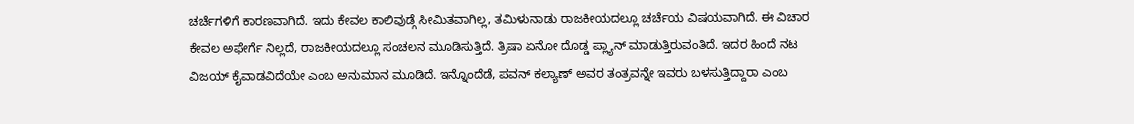ಚರ್ಚೆಗಳಿಗೆ ಕಾರಣವಾಗಿದೆ. ಇದು ಕೇವಲ ಕಾಲಿವುಡ್ಗೆ ಸೀಮಿತವಾಗಿಲ್ಲ, ತಮಿಳುನಾಡು ರಾಜಕೀಯದಲ್ಲೂ ಚರ್ಚೆಯ ವಿಷಯವಾಗಿದೆ. ಈ ವಿಚಾರ ಕೇವಲ ಅಫೇರ್ಗೆ ನಿಲ್ಲದೆ, ರಾಜಕೀಯದಲ್ಲೂ ಸಂಚಲನ ಮೂಡಿಸುತ್ತಿದೆ. ತ್ರಿಷಾ ಏನೋ ದೊಡ್ಡ ಪ್ಲ್ಯಾನ್ ಮಾಡುತ್ತಿರುವಂತಿದೆ. ಇದರ ಹಿಂದೆ ನಟ ವಿಜಯ್ ಕೈವಾಡವಿದೆಯೇ ಎಂಬ ಅನುಮಾನ ಮೂಡಿದೆ. ಇನ್ನೊಂದೆಡೆ, ಪವನ್ ಕಲ್ಯಾಣ್ ಅವರ ತಂತ್ರವನ್ನೇ ಇವರು ಬಳಸುತ್ತಿದ್ದಾರಾ ಎಂಬ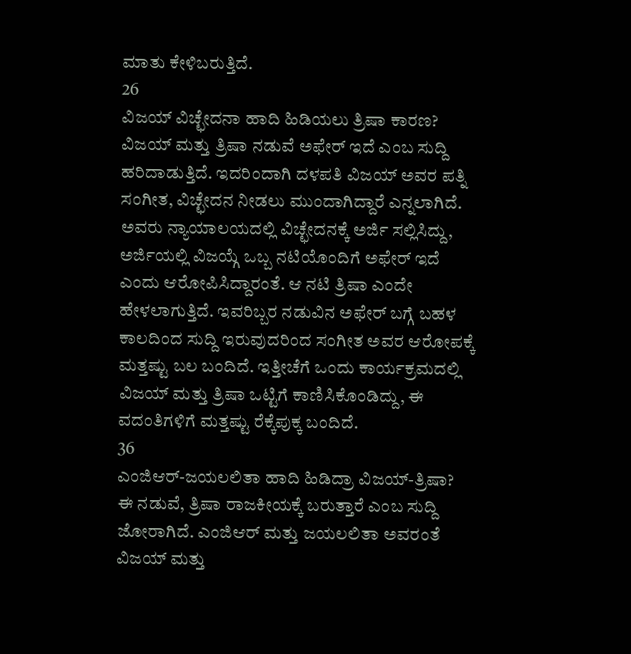ಮಾತು ಕೇಳಿಬರುತ್ತಿದೆ.
26
ವಿಜಯ್ ವಿಚ್ಛೇದನಾ ಹಾದಿ ಹಿಡಿಯಲು ತ್ರಿಷಾ ಕಾರಣ?
ವಿಜಯ್ ಮತ್ತು ತ್ರಿಷಾ ನಡುವೆ ಅಫೇರ್ ಇದೆ ಎಂಬ ಸುದ್ದಿ ಹರಿದಾಡುತ್ತಿದೆ. ಇದರಿಂದಾಗಿ ದಳಪತಿ ವಿಜಯ್ ಅವರ ಪತ್ನಿ ಸಂಗೀತ, ವಿಚ್ಛೇದನ ನೀಡಲು ಮುಂದಾಗಿದ್ದಾರೆ ಎನ್ನಲಾಗಿದೆ. ಅವರು ನ್ಯಾಯಾಲಯದಲ್ಲಿ ವಿಚ್ಛೇದನಕ್ಕೆ ಅರ್ಜಿ ಸಲ್ಲಿಸಿದ್ದು, ಅರ್ಜಿಯಲ್ಲಿ ವಿಜಯ್ಗೆ ಒಬ್ಬ ನಟಿಯೊಂದಿಗೆ ಅಫೇರ್ ಇದೆ ಎಂದು ಆರೋಪಿಸಿದ್ದಾರಂತೆ. ಆ ನಟಿ ತ್ರಿಷಾ ಎಂದೇ ಹೇಳಲಾಗುತ್ತಿದೆ. ಇವರಿಬ್ಬರ ನಡುವಿನ ಅಫೇರ್ ಬಗ್ಗೆ ಬಹಳ ಕಾಲದಿಂದ ಸುದ್ದಿ ಇರುವುದರಿಂದ ಸಂಗೀತ ಅವರ ಆರೋಪಕ್ಕೆ ಮತ್ತಷ್ಟು ಬಲ ಬಂದಿದೆ. ಇತ್ತೀಚೆಗೆ ಒಂದು ಕಾರ್ಯಕ್ರಮದಲ್ಲಿ ವಿಜಯ್ ಮತ್ತು ತ್ರಿಷಾ ಒಟ್ಟಿಗೆ ಕಾಣಿಸಿಕೊಂಡಿದ್ದು, ಈ ವದಂತಿಗಳಿಗೆ ಮತ್ತಷ್ಟು ರೆಕ್ಕೆಪುಕ್ಕ ಬಂದಿದೆ.
36
ಎಂಜಿಆರ್-ಜಯಲಲಿತಾ ಹಾದಿ ಹಿಡಿದ್ರಾ ವಿಜಯ್-ತ್ರಿಷಾ?
ಈ ನಡುವೆ, ತ್ರಿಷಾ ರಾಜಕೀಯಕ್ಕೆ ಬರುತ್ತಾರೆ ಎಂಬ ಸುದ್ದಿ ಜೋರಾಗಿದೆ. ಎಂಜಿಆರ್ ಮತ್ತು ಜಯಲಲಿತಾ ಅವರಂತೆ ವಿಜಯ್ ಮತ್ತು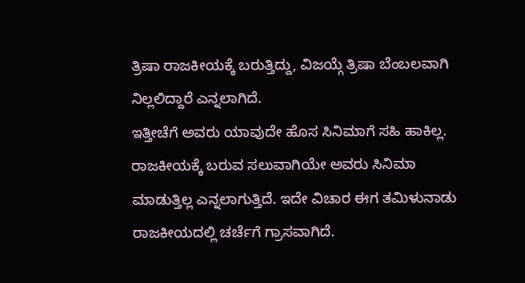ತ್ರಿಷಾ ರಾಜಕೀಯಕ್ಕೆ ಬರುತ್ತಿದ್ದು, ವಿಜಯ್ಗೆ ತ್ರಿಷಾ ಬೆಂಬಲವಾಗಿ ನಿಲ್ಲಲಿದ್ದಾರೆ ಎನ್ನಲಾಗಿದೆ.
ಇತ್ತೀಚೆಗೆ ಅವರು ಯಾವುದೇ ಹೊಸ ಸಿನಿಮಾಗೆ ಸಹಿ ಹಾಕಿಲ್ಲ. ರಾಜಕೀಯಕ್ಕೆ ಬರುವ ಸಲುವಾಗಿಯೇ ಅವರು ಸಿನಿಮಾ ಮಾಡುತ್ತಿಲ್ಲ ಎನ್ನಲಾಗುತ್ತಿದೆ. ಇದೇ ವಿಚಾರ ಈಗ ತಮಿಳುನಾಡು ರಾಜಕೀಯದಲ್ಲಿ ಚರ್ಚೆಗೆ ಗ್ರಾಸವಾಗಿದೆ.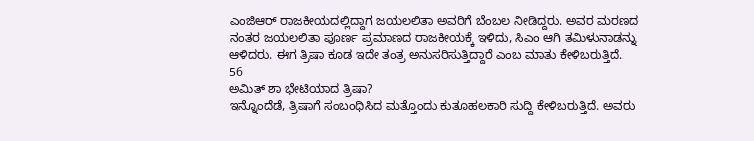ಎಂಜಿಆರ್ ರಾಜಕೀಯದಲ್ಲಿದ್ದಾಗ ಜಯಲಲಿತಾ ಅವರಿಗೆ ಬೆಂಬಲ ನೀಡಿದ್ದರು. ಅವರ ಮರಣದ ನಂತರ ಜಯಲಲಿತಾ ಪೂರ್ಣ ಪ್ರಮಾಣದ ರಾಜಕೀಯಕ್ಕೆ ಇಳಿದು, ಸಿಎಂ ಆಗಿ ತಮಿಳುನಾಡನ್ನು ಆಳಿದರು. ಈಗ ತ್ರಿಷಾ ಕೂಡ ಇದೇ ತಂತ್ರ ಅನುಸರಿಸುತ್ತಿದ್ದಾರೆ ಎಂಬ ಮಾತು ಕೇಳಿಬರುತ್ತಿದೆ.
56
ಅಮಿತ್ ಶಾ ಭೇಟಿಯಾದ ತ್ರಿಷಾ?
ಇನ್ನೊಂದೆಡೆ, ತ್ರಿಷಾಗೆ ಸಂಬಂಧಿಸಿದ ಮತ್ತೊಂದು ಕುತೂಹಲಕಾರಿ ಸುದ್ದಿ ಕೇಳಿಬರುತ್ತಿದೆ. ಅವರು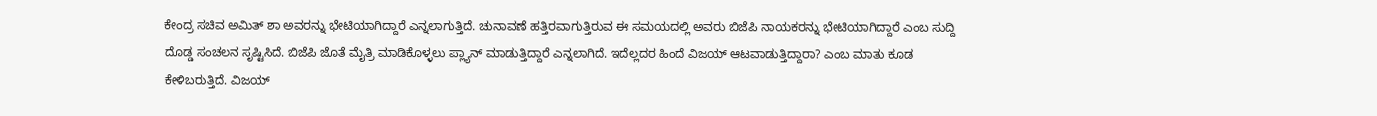ಕೇಂದ್ರ ಸಚಿವ ಅಮಿತ್ ಶಾ ಅವರನ್ನು ಭೇಟಿಯಾಗಿದ್ದಾರೆ ಎನ್ನಲಾಗುತ್ತಿದೆ. ಚುನಾವಣೆ ಹತ್ತಿರವಾಗುತ್ತಿರುವ ಈ ಸಮಯದಲ್ಲಿ ಅವರು ಬಿಜೆಪಿ ನಾಯಕರನ್ನು ಭೇಟಿಯಾಗಿದ್ದಾರೆ ಎಂಬ ಸುದ್ದಿ ದೊಡ್ಡ ಸಂಚಲನ ಸೃಷ್ಟಿಸಿದೆ. ಬಿಜೆಪಿ ಜೊತೆ ಮೈತ್ರಿ ಮಾಡಿಕೊಳ್ಳಲು ಪ್ಲ್ಯಾನ್ ಮಾಡುತ್ತಿದ್ದಾರೆ ಎನ್ನಲಾಗಿದೆ. ಇದೆಲ್ಲದರ ಹಿಂದೆ ವಿಜಯ್ ಆಟವಾಡುತ್ತಿದ್ದಾರಾ? ಎಂಬ ಮಾತು ಕೂಡ ಕೇಳಿಬರುತ್ತಿದೆ. ವಿಜಯ್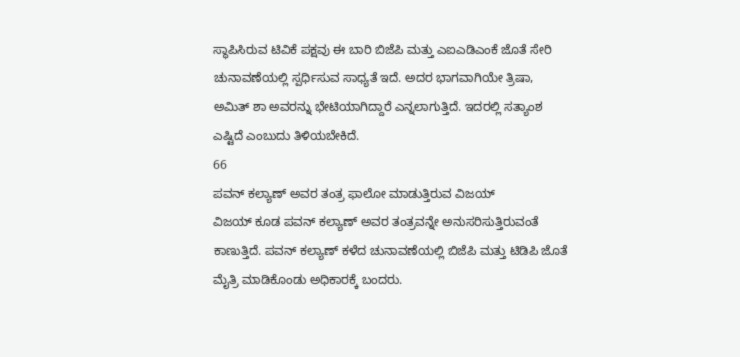ಸ್ಥಾಪಿಸಿರುವ ಟಿವಿಕೆ ಪಕ್ಷವು ಈ ಬಾರಿ ಬಿಜೆಪಿ ಮತ್ತು ಎಐಎಡಿಎಂಕೆ ಜೊತೆ ಸೇರಿ ಚುನಾವಣೆಯಲ್ಲಿ ಸ್ಪರ್ಧಿಸುವ ಸಾಧ್ಯತೆ ಇದೆ. ಅದರ ಭಾಗವಾಗಿಯೇ ತ್ರಿಷಾ, ಅಮಿತ್ ಶಾ ಅವರನ್ನು ಭೇಟಿಯಾಗಿದ್ದಾರೆ ಎನ್ನಲಾಗುತ್ತಿದೆ. ಇದರಲ್ಲಿ ಸತ್ಯಾಂಶ ಎಷ್ಟಿದೆ ಎಂಬುದು ತಿಳಿಯಬೇಕಿದೆ.
66
ಪವನ್ ಕಲ್ಯಾಣ್ ಅವರ ತಂತ್ರ ಫಾಲೋ ಮಾಡುತ್ತಿರುವ ವಿಜಯ್
ವಿಜಯ್ ಕೂಡ ಪವನ್ ಕಲ್ಯಾಣ್ ಅವರ ತಂತ್ರವನ್ನೇ ಅನುಸರಿಸುತ್ತಿರುವಂತೆ ಕಾಣುತ್ತಿದೆ. ಪವನ್ ಕಲ್ಯಾಣ್ ಕಳೆದ ಚುನಾವಣೆಯಲ್ಲಿ ಬಿಜೆಪಿ ಮತ್ತು ಟಿಡಿಪಿ ಜೊತೆ ಮೈತ್ರಿ ಮಾಡಿಕೊಂಡು ಅಧಿಕಾರಕ್ಕೆ ಬಂದರು.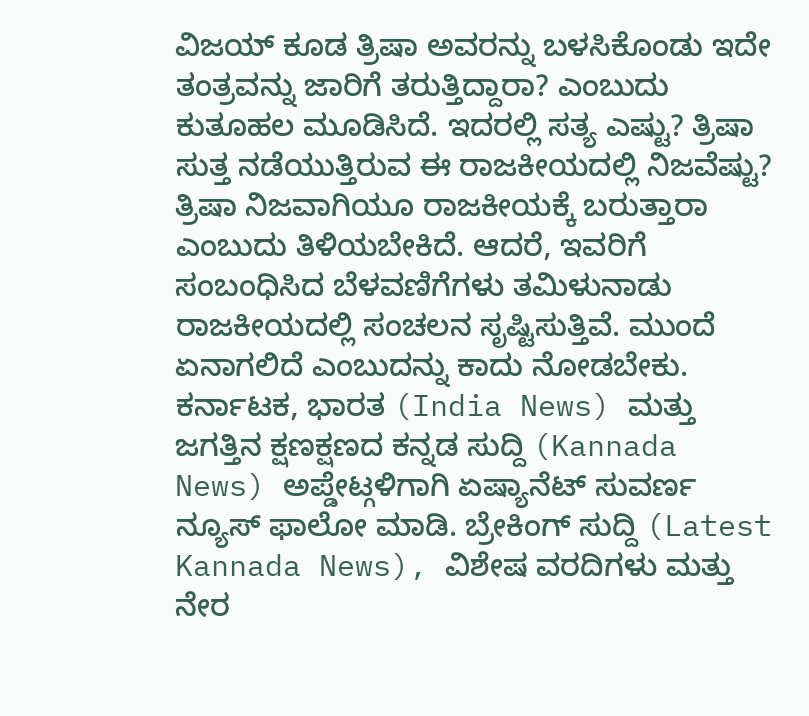ವಿಜಯ್ ಕೂಡ ತ್ರಿಷಾ ಅವರನ್ನು ಬಳಸಿಕೊಂಡು ಇದೇ ತಂತ್ರವನ್ನು ಜಾರಿಗೆ ತರುತ್ತಿದ್ದಾರಾ? ಎಂಬುದು ಕುತೂಹಲ ಮೂಡಿಸಿದೆ. ಇದರಲ್ಲಿ ಸತ್ಯ ಎಷ್ಟು? ತ್ರಿಷಾ ಸುತ್ತ ನಡೆಯುತ್ತಿರುವ ಈ ರಾಜಕೀಯದಲ್ಲಿ ನಿಜವೆಷ್ಟು? ತ್ರಿಷಾ ನಿಜವಾಗಿಯೂ ರಾಜಕೀಯಕ್ಕೆ ಬರುತ್ತಾರಾ ಎಂಬುದು ತಿಳಿಯಬೇಕಿದೆ. ಆದರೆ, ಇವರಿಗೆ ಸಂಬಂಧಿಸಿದ ಬೆಳವಣಿಗೆಗಳು ತಮಿಳುನಾಡು ರಾಜಕೀಯದಲ್ಲಿ ಸಂಚಲನ ಸೃಷ್ಟಿಸುತ್ತಿವೆ. ಮುಂದೆ ಏನಾಗಲಿದೆ ಎಂಬುದನ್ನು ಕಾದು ನೋಡಬೇಕು.
ಕರ್ನಾಟಕ, ಭಾರತ (India News) ಮತ್ತು ಜಗತ್ತಿನ ಕ್ಷಣಕ್ಷಣದ ಕನ್ನಡ ಸುದ್ದಿ (Kannada News) ಅಪ್ಡೇಟ್ಗಳಿಗಾಗಿ ಏಷ್ಯಾನೆಟ್ ಸುವರ್ಣ ನ್ಯೂಸ್ ಫಾಲೋ ಮಾಡಿ. ಬ್ರೇಕಿಂಗ್ ಸುದ್ದಿ (Latest Kannada News), ವಿಶೇಷ ವರದಿಗಳು ಮತ್ತು ನೇರ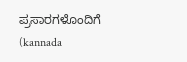ಪ್ರಸಾರಗಳೊಂದಿಗೆ (kannada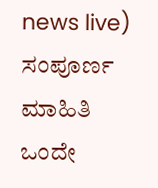news live) ಸಂಪೂರ್ಣ ಮಾಹಿತಿ ಒಂದೇ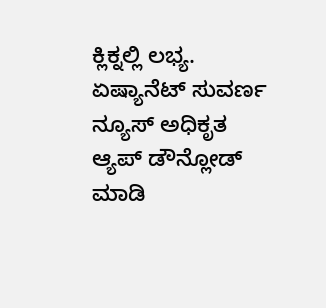ಕ್ಲಿಕ್ನಲ್ಲಿ ಲಭ್ಯ. ಏಷ್ಯಾನೆಟ್ ಸುವರ್ಣ ನ್ಯೂಸ್ ಅಧಿಕೃತ ಆ್ಯಪ್ ಡೌನ್ಲೋಡ್ ಮಾಡಿ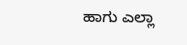ಹಾಗು ಎಲ್ಲಾ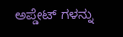ಅಪ್ಡೇಟ್ ಗಳನ್ನು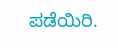ಪಡೆಯಿರಿ.